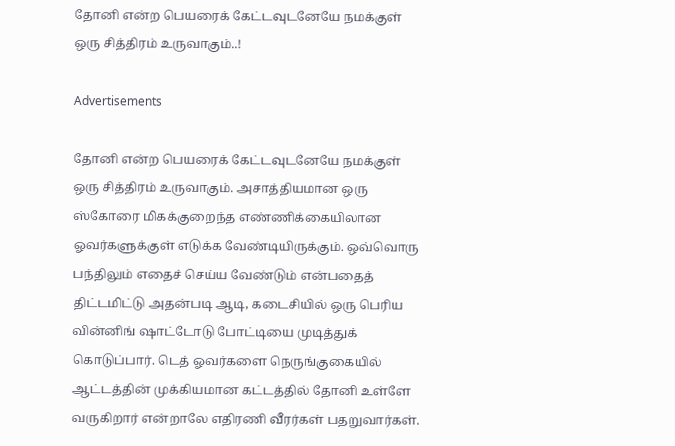தோனி என்ற பெயரைக் கேட்டவுடனேயே நமக்குள் ஒரு சித்திரம் உருவாகும்..!

Advertisements

தோனி என்ற பெயரைக் கேட்டவுடனேயே நமக்குள் ஒரு சித்திரம் உருவாகும். அசாத்தியமான ஒரு ஸ்கோரை மிகக்குறைந்த எண்ணிக்கையிலான ஓவர்களுக்குள் எடுக்க வேண்டியிருக்கும். ஒவ்வொரு பந்திலும் எதைச் செய்ய வேண்டும் என்பதைத் திட்டமிட்டு அதன்படி ஆடி, கடைசியில் ஒரு பெரிய வின்னிங் ஷாட்டோடு போட்டியை முடித்துக் கொடுப்பார். டெத் ஓவர்களை நெருங்குகையில் ஆட்டத்தின் முக்கியமான கட்டத்தில் தோனி உள்ளே வருகிறார் என்றாலே எதிரணி வீரர்கள் பதறுவார்கள்.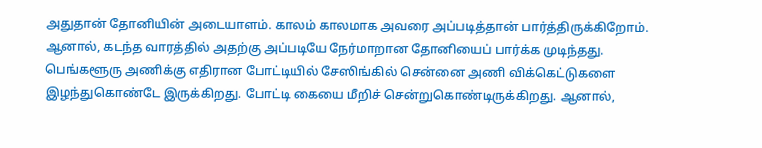அதுதான் தோனியின் அடையாளம். காலம் காலமாக அவரை அப்படித்தான் பார்த்திருக்கிறோம். ஆனால், கடந்த வாரத்தில் அதற்கு அப்படியே நேர்மாறான தோனியைப் பார்க்க முடிந்தது. பெங்களூரு அணிக்கு எதிரான போட்டியில் சேஸிங்கில் சென்னை அணி விக்கெட்டுகளை இழந்துகொண்டே இருக்கிறது. போட்டி கையை மீறிச் சென்றுகொண்டிருக்கிறது. ஆனால்,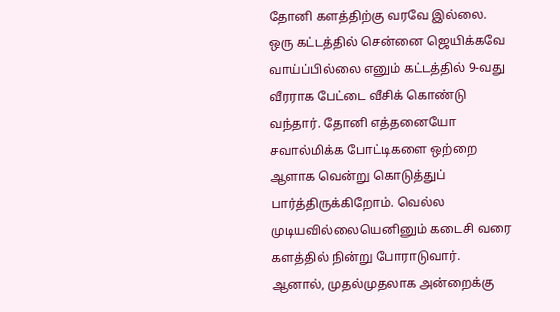தோனி களத்திற்கு வரவே இல்லை. ஒரு கட்டத்தில் சென்னை ஜெயிக்கவே வாய்ப்பில்லை எனும் கட்டத்தில் 9-வது வீரராக பேட்டை வீசிக் கொண்டு வந்தார். தோனி எத்தனையோ சவால்மிக்க போட்டிகளை ஒற்றை ஆளாக வென்று கொடுத்துப் பார்த்திருக்கிறோம். வெல்ல முடியவில்லையெனினும் கடைசி வரை களத்தில் நின்று போராடுவார். ஆனால், முதல்முதலாக அன்றைக்கு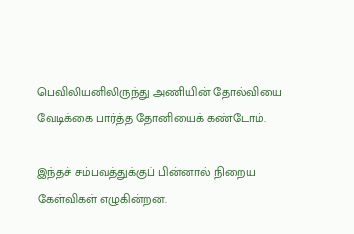பெவிலியனிலிருந்து அணியின் தோல்வியை வேடிக்கை பார்த்த தோனியைக் கண்டோம்.

இந்தச் சம்பவத்துக்குப் பின்னால் நிறைய கேள்விகள் எழுகின்றன.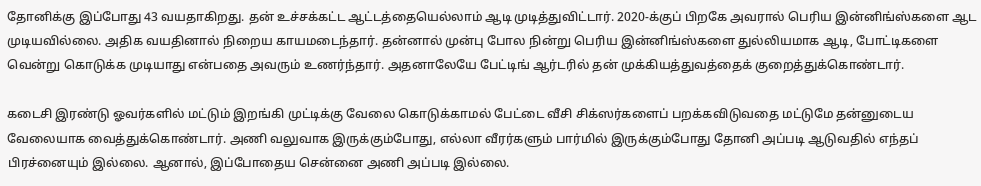தோனிக்கு இப்போது 43 வயதாகிறது. தன் உச்சக்கட்ட ஆட்டத்தையெல்லாம் ஆடி முடித்துவிட்டார். 2020-க்குப் பிறகே அவரால் பெரிய இன்னிங்ஸ்களை ஆட முடியவில்லை. அதிக வயதினால் நிறைய காயமடைந்தார். தன்னால் முன்பு போல நின்று பெரிய இன்னிங்ஸ்களை துல்லியமாக ஆடி, போட்டிகளை வென்று கொடுக்க முடியாது என்பதை அவரும் உணர்ந்தார். அதனாலேயே பேட்டிங் ஆர்டரில் தன் முக்கியத்துவத்தைக் குறைத்துக்கொண்டார்.

கடைசி இரண்டு ஓவர்களில் மட்டும் இறங்கி முட்டிக்கு வேலை கொடுக்காமல் பேட்டை வீசி சிக்ஸர்களைப் பறக்கவிடுவதை மட்டுமே தன்னுடைய வேலையாக வைத்துக்கொண்டார். அணி வலுவாக இருக்கும்போது, எல்லா வீரர்களும் பார்மில் இருக்கும்போது தோனி அப்படி ஆடுவதில் எந்தப் பிரச்னையும் இல்லை. ஆனால், இப்போதைய சென்னை அணி அப்படி இல்லை.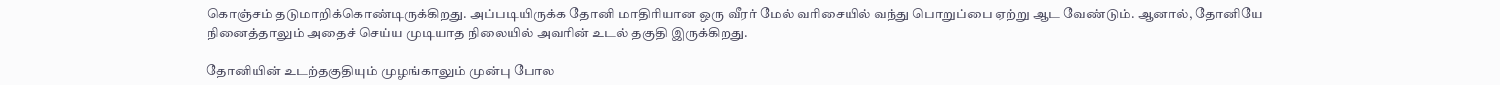கொஞ்சம் தடுமாறிக்கொண்டிருக்கிறது. அப்படியிருக்க தோனி மாதிரியான ஒரு வீரர் மேல் வரிசையில் வந்து பொறுப்பை ஏற்று ஆட வேண்டும். ஆனால், தோனியே நினைத்தாலும் அதைச் செய்ய முடியாத நிலையில் அவரின் உடல் தகுதி இருக்கிறது.

தோனியின் உடற்தகுதியும் முழங்காலும் முன்பு போல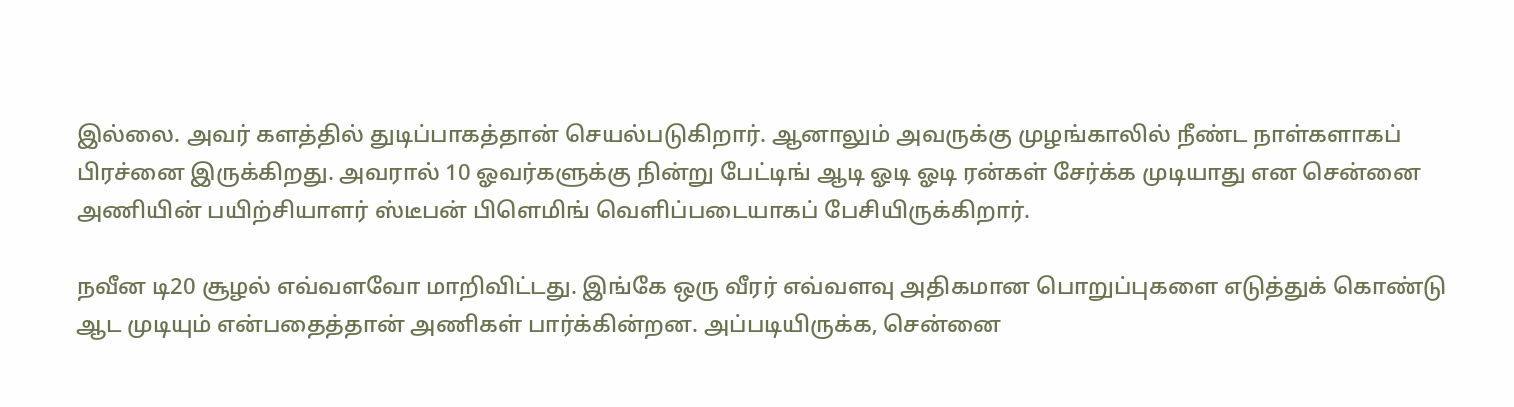இல்லை. அவர் களத்தில் துடிப்பாகத்தான் செயல்படுகிறார். ஆனாலும் அவருக்கு முழங்காலில் நீண்ட நாள்களாகப் பிரச்னை இருக்கிறது. அவரால் 10 ஓவர்களுக்கு நின்று பேட்டிங் ஆடி ஓடி ஓடி ரன்கள் சேர்க்க முடியாது என சென்னை அணியின் பயிற்சியாளர் ஸ்டீபன் பிளெமிங் வெளிப்படையாகப் பேசியிருக்கிறார்.

நவீன டி20 சூழல் எவ்வளவோ மாறிவிட்டது. இங்கே ஒரு வீரர் எவ்வளவு அதிகமான பொறுப்புகளை எடுத்துக் கொண்டு ஆட முடியும் என்பதைத்தான் அணிகள் பார்க்கின்றன. அப்படியிருக்க, சென்னை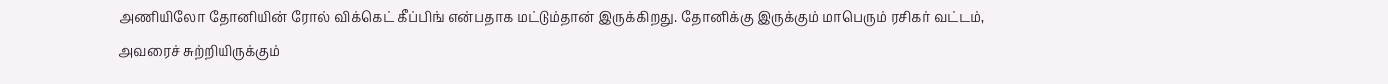அணியிலோ தோனியின் ரோல் விக்கெட் கீப்பிங் என்பதாக மட்டும்தான் இருக்கிறது. தோனிக்கு இருக்கும் மாபெரும் ரசிகர் வட்டம், அவரைச் சுற்றியிருக்கும்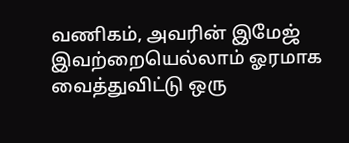வணிகம், அவரின் இமேஜ் இவற்றையெல்லாம் ஓரமாக வைத்துவிட்டு ஒரு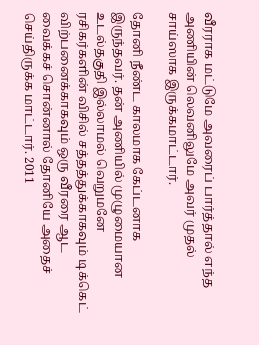வீரராக மட்டுமே அவரைப் பார்த்தால் எந்த அணியின் லெவனிலுமே அவர் முதல் சாய்ஸாக இருக்கமாட்டார்.

தோனி நீண்ட காலமாக கேப்டனாக இருந்தவர். தன் அணியில் முழுமையான உடல்தகுதி இல்லாமல் வெறுமனே ரசிகர்களின் விசில் சத்தத்துக்காகவும் டிக்கெட் விற்பனைக்காகவும் ஒரு வீரரை ஆட வைக்கச் சொன்னால் தோனியே அதைச் செய்திருக்க மாட்டார். 2011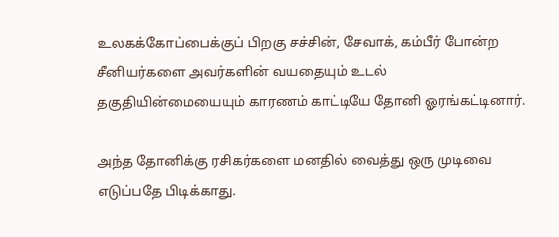உலகக்கோப்பைக்குப் பிறகு சச்சின், சேவாக், கம்பீர் போன்ற சீனியர்களை அவர்களின் வயதையும் உடல் தகுதியின்மையையும் காரணம் காட்டியே தோனி ஓரங்கட்டினார்.

அந்த தோனிக்கு ரசிகர்களை மனதில் வைத்து ஒரு முடிவை எடுப்பதே பிடிக்காது.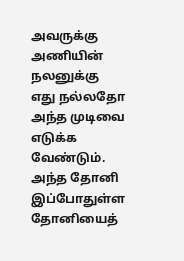அவருக்கு அணியின் நலனுக்கு எது நல்லதோ அந்த முடிவை எடுக்க வேண்டும். அந்த தோனி இப்போதுள்ள தோனியைத்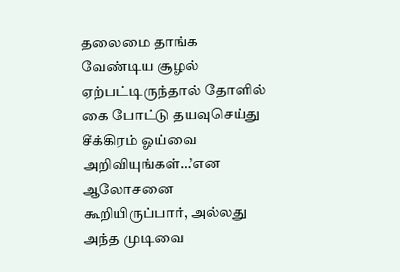தலைமை தாங்க வேண்டிய சூழல் ஏற்பட்டிருந்தால் தோளில் கை போட்டு தயவுசெய்து சீக்கிரம் ஓய்வை அறிவியுங்கள்…’என ஆலோசனை கூறியிருப்பார், அல்லது அந்த முடிவை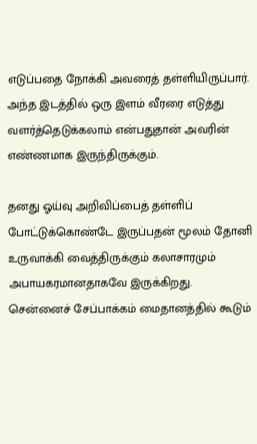எடுப்பதை நோக்கி அவரைத் தள்ளியிருப்பார். அந்த இடத்தில் ஒரு இளம் வீரரை எடுத்து வளர்த்தெடுக்கலாம் என்பதுதான் அவரின் எண்ணமாக இருந்திருக்கும்.

தனது ஓய்வு அறிவிப்பைத் தள்ளிப் போட்டுக்கொண்டே இருப்பதன் மூலம் தோனி உருவாக்கி வைத்திருக்கும் கலாசாரமும் அபாயகரமானதாகவே இருக்கிறது. சென்னைச் சேப்பாக்கம் மைதானத்தில் கூடும்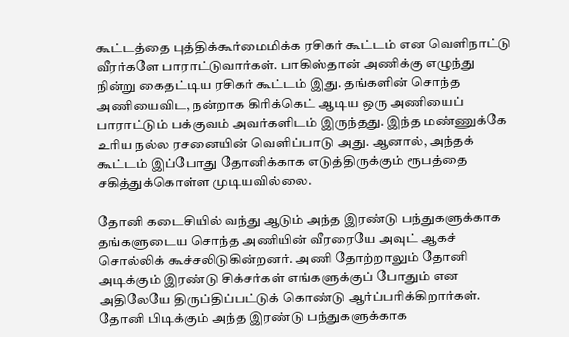கூட்டத்தை புத்திக்கூர்மைமிக்க ரசிகர் கூட்டம் என வெளிநாட்டு வீரர்களே பாராட்டுவார்கள். பாகிஸ்தான் அணிக்கு எழுந்து நின்று கைதட்டிய ரசிகர் கூட்டம் இது. தங்களின் சொந்த அணியைவிட, நன்றாக கிரிக்கெட் ஆடிய ஒரு அணியைப் பாராட்டும் பக்குவம் அவர்களிடம் இருந்தது. இந்த மண்ணுக்கே உரிய நல்ல ரசனையின் வெளிப்பாடு அது. ஆனால், அந்தக் கூட்டம் இப்போது தோனிக்காக எடுத்திருக்கும் ரூபத்தை சகித்துக்கொள்ள முடியவில்லை.

தோனி கடைசியில் வந்து ஆடும் அந்த இரண்டு பந்துகளுக்காக தங்களுடைய சொந்த அணியின் வீரரையே அவுட் ஆகச் சொல்லிக் கூச்சலிடுகின்றனர். அணி தோற்றாலும் தோனி அடிக்கும் இரண்டு சிக்சர்கள் எங்களுக்குப் போதும் என அதிலேயே திருப்திப்பட்டுக் கொண்டு ஆர்ப்பரிக்கிறார்கள். தோனி பிடிக்கும் அந்த இரண்டு பந்துகளுக்காக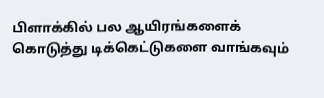பிளாக்கில் பல ஆயிரங்களைக் கொடுத்து டிக்கெட்டுகளை வாங்கவும்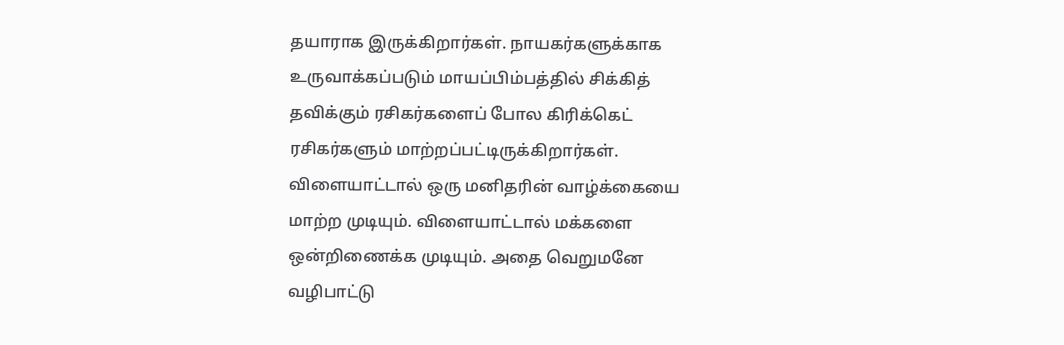தயாராக இருக்கிறார்கள். நாயகர்களுக்காக உருவாக்கப்படும் மாயப்பிம்பத்தில் சிக்கித் தவிக்கும் ரசிகர்களைப் போல கிரிக்கெட் ரசிகர்களும் மாற்றப்பட்டிருக்கிறார்கள். விளையாட்டால் ஒரு மனிதரின் வாழ்க்கையை மாற்ற முடியும். விளையாட்டால் மக்களை ஒன்றிணைக்க முடியும். அதை வெறுமனே வழிபாட்டு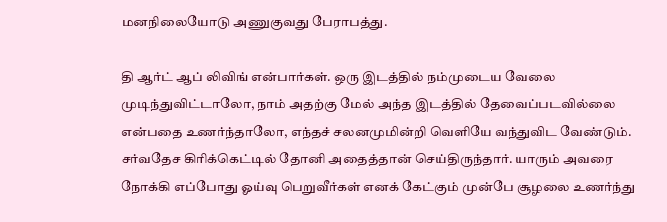மனநிலையோடு அணுகுவது பேராபத்து.

தி ஆர்ட் ஆப் லிவிங் என்பார்கள். ஒரு இடத்தில் நம்முடைய வேலை முடிந்துவிட்டாலோ, நாம் அதற்கு மேல் அந்த இடத்தில் தேவைப்படவில்லை என்பதை உணர்ந்தாலோ, எந்தச் சலனமுமின்றி வெளியே வந்துவிட வேண்டும். சர்வதேச கிரிக்கெட்டில் தோனி அதைத்தான் செய்திருந்தார். யாரும் அவரை நோக்கி எப்போது ஓய்வு பெறுவீர்கள் எனக் கேட்கும் முன்பே சூழலை உணர்ந்து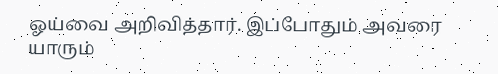ஓய்வை அறிவித்தார். இப்போதும் அவரை யாரும்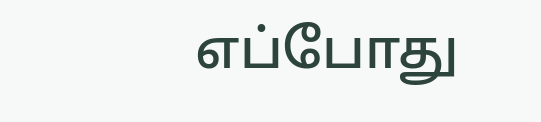எப்போது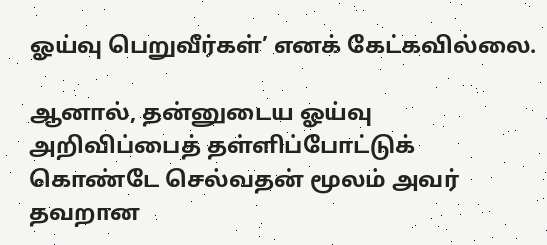ஓய்வு பெறுவீர்கள்’ எனக் கேட்கவில்லை.

ஆனால், தன்னுடைய ஓய்வு அறிவிப்பைத் தள்ளிப்போட்டுக் கொண்டே செல்வதன் மூலம் அவர் தவறான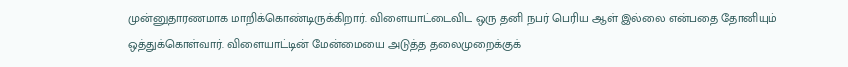முன்னுதாரணமாக மாறிக்கொண்டிருக்கிறார். விளையாட்டைவிட ஒரு தனி நபர் பெரிய ஆள் இல்லை என்பதை தோனியும் ஒத்துக்கொள்வார். விளையாட்டின் மேன்மையை அடுத்த தலைமுறைக்குக்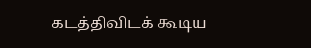கடத்திவிடக் கூடிய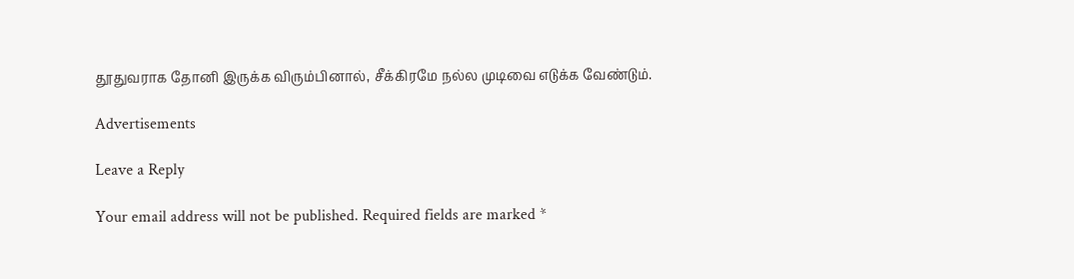தூதுவராக தோனி இருக்க விரும்பினால், சீக்கிரமே நல்ல முடிவை எடுக்க வேண்டும்.

Advertisements

Leave a Reply

Your email address will not be published. Required fields are marked *